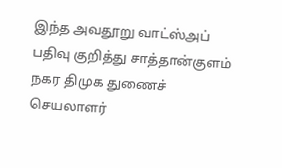இந்த அவதூறு வாட்ஸ்அப் பதிவு குறித்து சாத்தான்குளம் நகர திமுக துணைச் செயலாளர்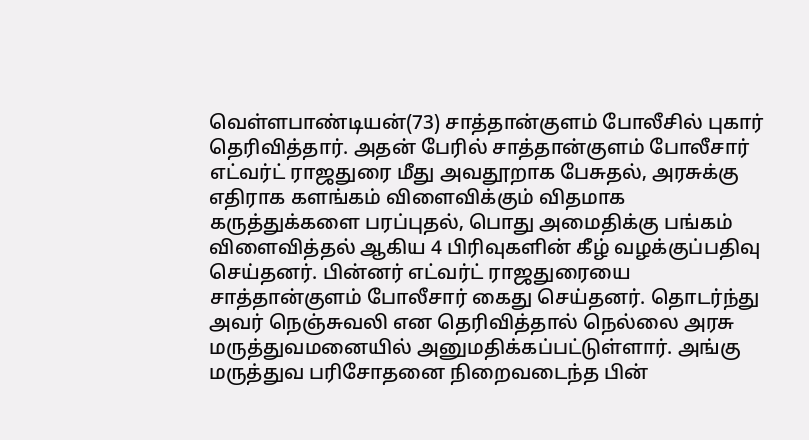வெள்ளபாண்டியன்(73) சாத்தான்குளம் போலீசில் புகார் தெரிவித்தார். அதன் பேரில் சாத்தான்குளம் போலீசார் எட்வர்ட் ராஜதுரை மீது அவதூறாக பேசுதல், அரசுக்கு எதிராக களங்கம் விளைவிக்கும் விதமாக கருத்துக்களை பரப்புதல், பொது அமைதிக்கு பங்கம் விளைவித்தல் ஆகிய 4 பிரிவுகளின் கீழ் வழக்குப்பதிவு செய்தனர். பின்னர் எட்வர்ட் ராஜதுரையை சாத்தான்குளம் போலீசார் கைது செய்தனர். தொடர்ந்து அவர் நெஞ்சுவலி என தெரிவித்தால் நெல்லை அரசு மருத்துவமனையில் அனுமதிக்கப்பட்டுள்ளார். அங்கு மருத்துவ பரிசோதனை நிறைவடைந்த பின்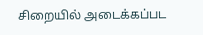சிறையில் அடைக்கப்பட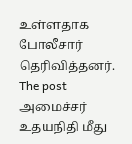உள்ளதாக போலீசார் தெரிவித்தனர்.
The post அமைச்சர் உதயநிதி மீது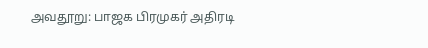அவதூறு: பாஜக பிரமுகர் அதிரடி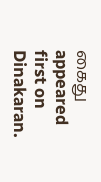கைது appeared first on Dinakaran.